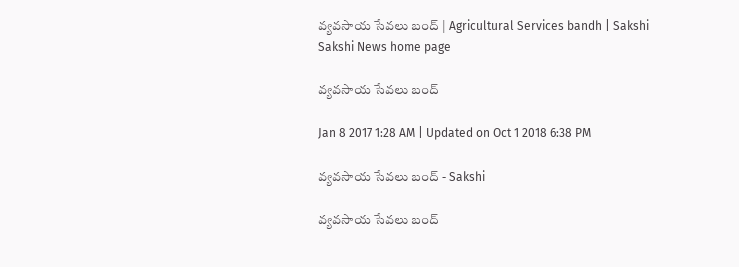వ్యవసాయ సేవలు బంద్‌ | Agricultural Services bandh | Sakshi
Sakshi News home page

వ్యవసాయ సేవలు బంద్‌

Jan 8 2017 1:28 AM | Updated on Oct 1 2018 6:38 PM

వ్యవసాయ సేవలు బంద్‌ - Sakshi

వ్యవసాయ సేవలు బంద్‌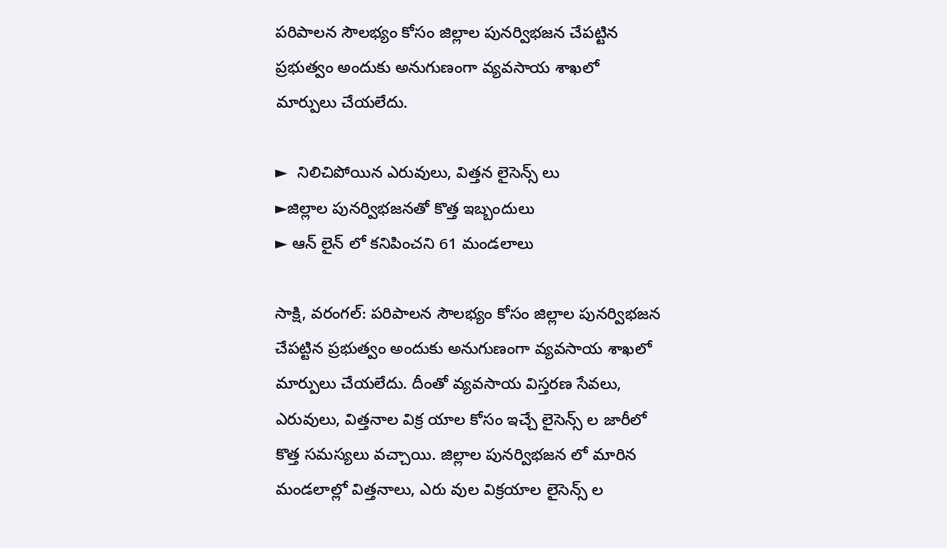పరిపాలన సౌలభ్యం కోసం జిల్లాల పునర్విభజన చేపట్టిన ప్రభుత్వం అందుకు అనుగుణంగా వ్యవసాయ శాఖలో మార్పులు చేయలేదు.

►  నిలిచిపోయిన ఎరువులు, విత్తన లైసెన్స్ లు
►జిల్లాల పునర్విభజనతో కొత్త ఇబ్బందులు
► ఆన్ లైన్ లో కనిపించని 61 మండలాలు

సాక్షి, వరంగల్‌: పరిపాలన సౌలభ్యం కోసం జిల్లాల పునర్విభజన చేపట్టిన ప్రభుత్వం అందుకు అనుగుణంగా వ్యవసాయ శాఖలో మార్పులు చేయలేదు. దీంతో వ్యవసాయ విస్తరణ సేవలు, ఎరువులు, విత్తనాల విక్ర యాల కోసం ఇచ్చే లైసెన్స్ ల జారీలో కొత్త సమస్యలు వచ్చాయి. జిల్లాల పునర్విభజన లో మారిన మండలాల్లో విత్తనాలు, ఎరు వుల విక్రయాల లైసెన్స్ ల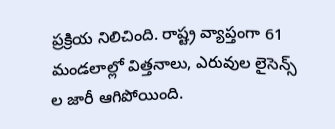ప్రక్రియ నిలిచింది. రాష్ట్ర వ్యాప్తంగా 61 మండలాల్లో విత్తనాలు, ఎరువుల లైసెన్స్ ల జారీ ఆగిపోయింది.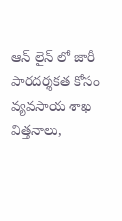ఆన్ లైన్ లో జారీ
పారదర్శకత కోసం వ్యవసాయ శాఖ విత్తనాలు,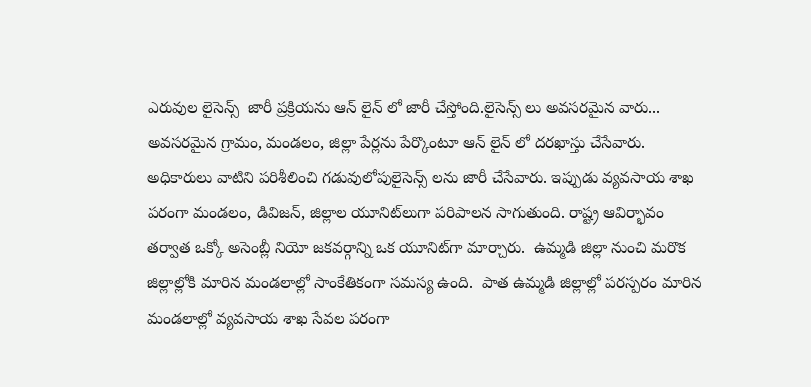ఎరువుల లైసెన్స్  జారీ ప్రక్రియను ఆన్ లైన్ లో జారీ చేస్తోంది.లైసెన్స్ లు అవసరమైన వారు... అవసరమైన గ్రామం, మండలం, జిల్లా పేర్లను పేర్కొంటూ ఆన్ లైన్ లో దరఖాస్తు చేసేవారు. అధికారులు వాటిని పరిశీలించి గడువులోపులైసెన్స్ లను జారీ చేసేవారు. ఇప్పుడు వ్యవసాయ శాఖ పరంగా మండలం, డివిజన్, జిల్లాల యూనిట్‌లుగా పరిపాలన సాగుతుంది. రాష్ట్ర ఆవిర్భావం తర్వాత ఒక్కో అసెంబ్లీ నియో జకవర్గాన్ని ఒక యూనిట్‌గా మార్చారు.  ఉమ్మడి జిల్లా నుంచి మరొక జిల్లాల్లోకి మారిన మండలాల్లో సాంకేతికంగా సమస్య ఉంది.  పాత ఉమ్మడి జిల్లాల్లో పరస్పరం మారిన మండలాల్లో వ్యవసాయ శాఖ సేవల పరంగా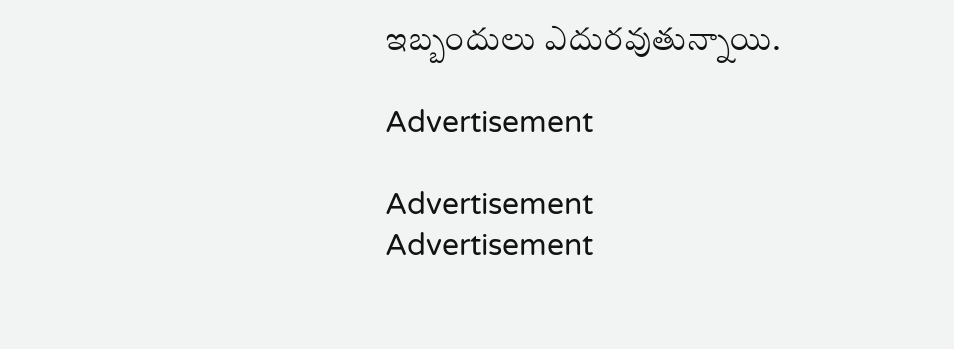ఇబ్బందులు ఎదురవుతున్నాయి.

Advertisement

Advertisement
Advertisement